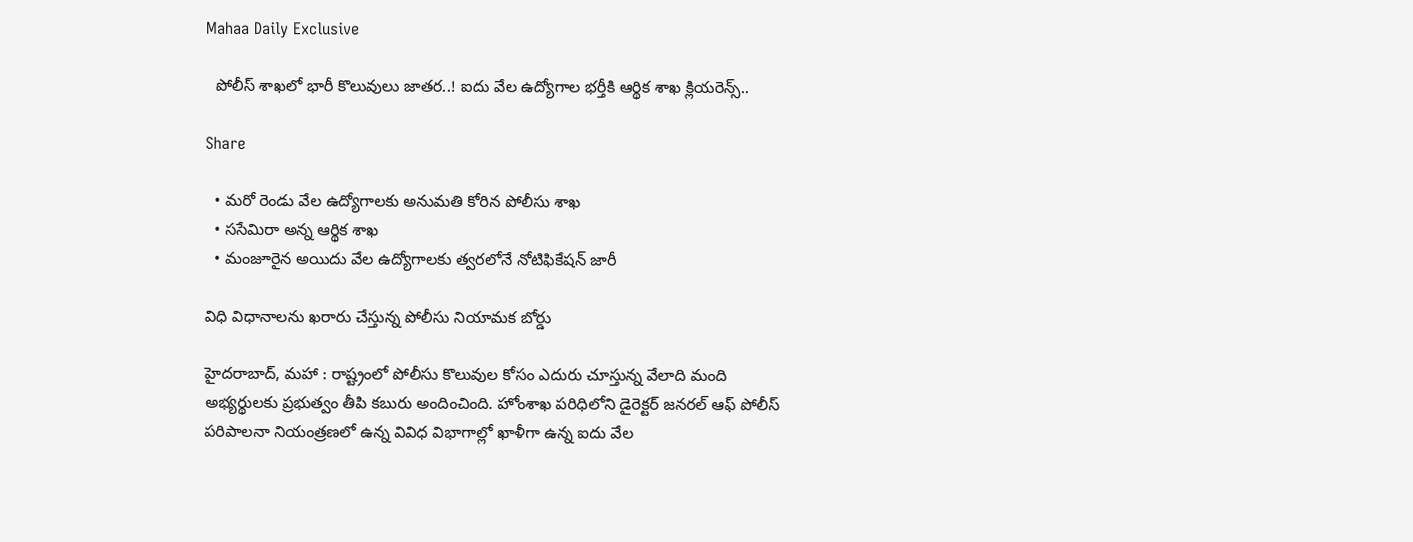Mahaa Daily Exclusive

  పోలీస్‌ శాఖలో భారీ కొలువులు జాతర..! ఐదు వేల ఉద్యోగాల భర్తీకి ఆర్థిక శాఖ క్లియరెన్స్..

Share

  • మరో రెండు వేల ఉద్యోగాలకు అనుమతి కోరిన పోలీసు శాఖ
  • ససేమిరా అన్న ఆర్థిక శాఖ
  • మంజూరైన అయిదు వేల ఉద్యోగాలకు త్వరలోనే నోటిఫికేషన్ జారీ

విధి విధానాలను ఖరారు చేస్తున్న పోలీసు నియామక బోర్డు

హైదరాబాద్, మహా : రాష్ట్రంలో పోలీసు కొలువుల కోసం ఎదురు చూస్తున్న వేలాది మంది అభ్యర్థులకు ప్రభుత్వం తీపి కబురు అందించింది. హోంశాఖ పరిధిలోని డైరెక్టర్‌ జనరల్‌ ఆఫ్‌ పోలీస్‌ పరిపాలనా నియంత్రణలో ఉన్న వివిధ విభాగాల్లో ఖాళీగా ఉన్న ఐదు వేల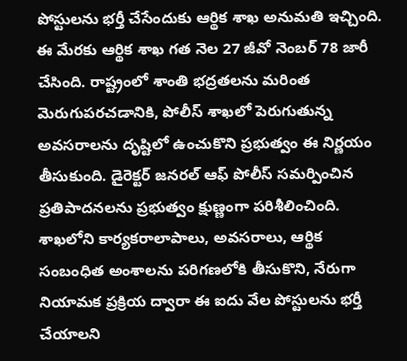పోస్టులను భర్తీ చేసేందుకు ఆర్థిక శాఖ అనుమతి ఇచ్చింది. ఈ మేరకు ఆర్థిక శాఖ గత నెల 27 జీవో నెంబర్‌ 78 జారీ చేసింది. రాష్ట్రంలో శాంతి భద్రతలను మరింత మెరుగుపరచడానికి, పోలీస్‌ శాఖలో పెరుగుతున్న అవసరాలను దృష్టిలో ఉంచుకొని ప్రభుత్వం ఈ నిర్ణయం తీసుకుంది. డైరెక్టర్‌ జనరల్ ఆఫ్‌ పోలీస్‌ సమర్పించిన ప్రతిపాదనలను ప్రభుత్వం క్షుణ్ణంగా పరిశీలించింది. శాఖలోని కార్యకరాలాపాలు, అవసరాలు, ఆర్థిక సంబంధిత అంశాలను పరిగణలోకి తీసుకొని, నేరుగా నియామక ప్రక్రియ ద్వారా ఈ ఐదు వేల పోస్టులను భర్తీ చేయాలని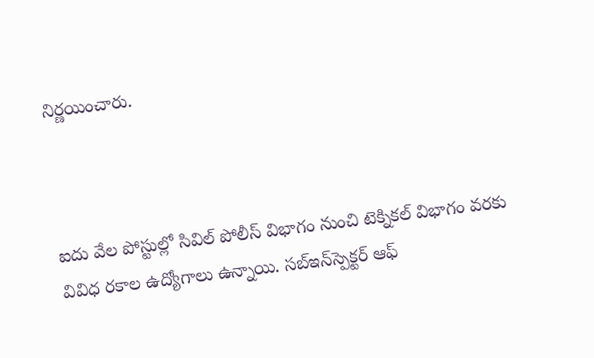నిర్ణయించారు.



ఐదు వేల పోస్టుల్లో సివిల్ పోలీస్ విభాగం నుంచి టెక్నికల్‌ విభాగం వరకు వివిధ రకాల ఉద్యోగాలు ఉన్నాయి. సబ్‌ఇన్‌స్పెక్టర్‌ ఆఫ్‌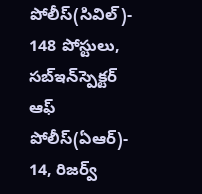పోలీస్‌(సివిల్)- 148 పోస్టులు, సబ్‌ఇన్‌స్పెక్టర్‌ ఆఫ్‌ పోలీస్‌(ఏఆర్)- 14, రిజర్వ్‌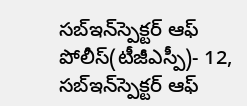సబ్‌ఇన్‌స్పెక్టర్‌ ఆఫ్‌ పోలీస్‌(టీజీఎస్పీ)- 12, సబ్‌ఇన్‌స్పెక్టర్‌ ఆఫ్‌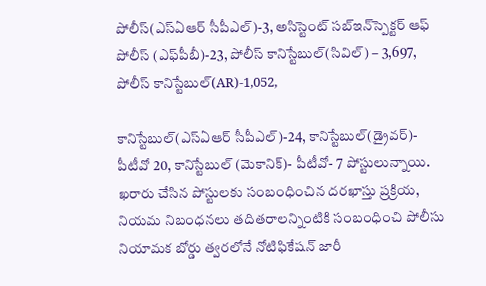పోలీస్‌(ఎస్‌ఏఆర్ సీపీఎల్)-3, అసిస్టెంట్‌ సబ్‌ఇన్‌స్పెక్టర్‌ ఆఫ్‌ పోలీస్‌ (ఎఫ్‌పీబీ)-23, పోలీస్‌ కానిస్టేబుల్‌(సివిల్) – 3,697, పోలీస్‌ కానిస్టేబుల్‌(AR)-1,052,

కానిస్టేబుల్‌(ఎస్‌ఏఆర్‌ సీపీఎల్)-24, కానిస్టేబుల్‌(డ్రైవర్‌)- పీటీవో 20, కానిస్టేబుల్‌ (మెకానిక్‌)- పీటీవో- 7 పోస్టులున్నాయి. ఖరారు చేసిన పోస్టులకు సంబంధించిన దరఖాస్తు ప్రక్రియ, నియమ నిబంధనలు తదితరాలన్నింటికి సంబంధించి పోలీసు నియామక బోర్డు త్వరలోనే నోటిఫికేషన్ జారీ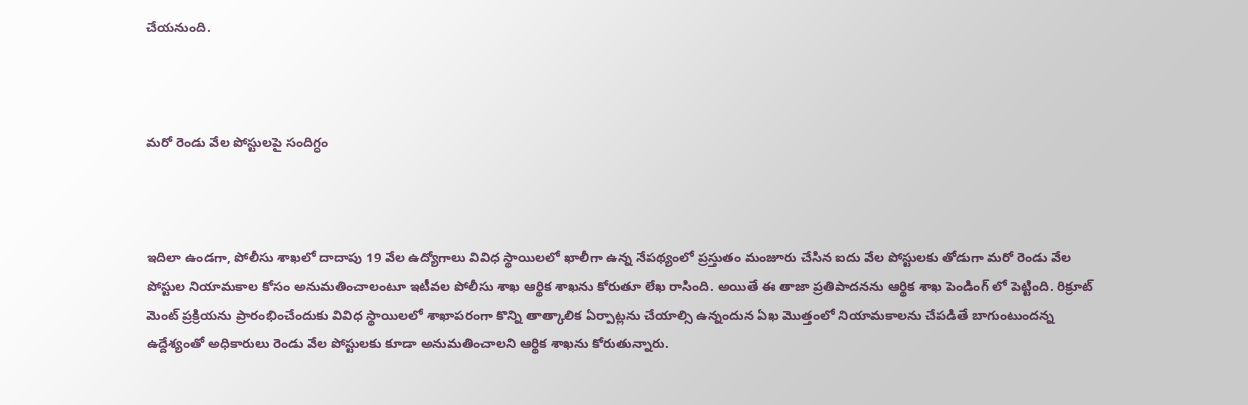చేయనుంది.



మరో రెండు వేల పోస్టులపై సందిగ్ధం



ఇదిలా ఉండగా, పోలీసు శాఖలో దాదాపు 19 వేల ఉద్యోగాలు వివిధ స్థాయిలలో ఖాలీగా ఉన్న నేపథ్యంలో ప్రస్తుతం మంజూరు చేసిన ఐదు వేల పోస్టులకు తోడుగా మరో రెండు వేల పోస్టుల నియామకాల కోసం అనుమతించాలంటూ ఇటీవల పోలీసు శాఖ ఆర్థిక శాఖను కోరుతూ లేఖ రాసింది. అయితే ఈ తాజా ప్రతిపాదనను ఆర్థిక శాఖ పెండింగ్ లో పెట్టింది. రిక్రూట్ మెంట్ ప్రక్రియను ప్రారంభించేందుకు వివిధ స్థాయిలలో శాఖాపరంగా కొన్ని తాత్కాలిక ఏర్పాట్లను చేయాల్సి ఉన్నందున ఏఖ మొత్తంలో నియామకాలను చేపడితే బాగుంటుందన్న ఉద్దేశ్యంతో అధికారులు రెండు వేల పోస్టులకు కూడా అనుమతించాలని ఆర్థిక శాఖను కోరుతున్నారు.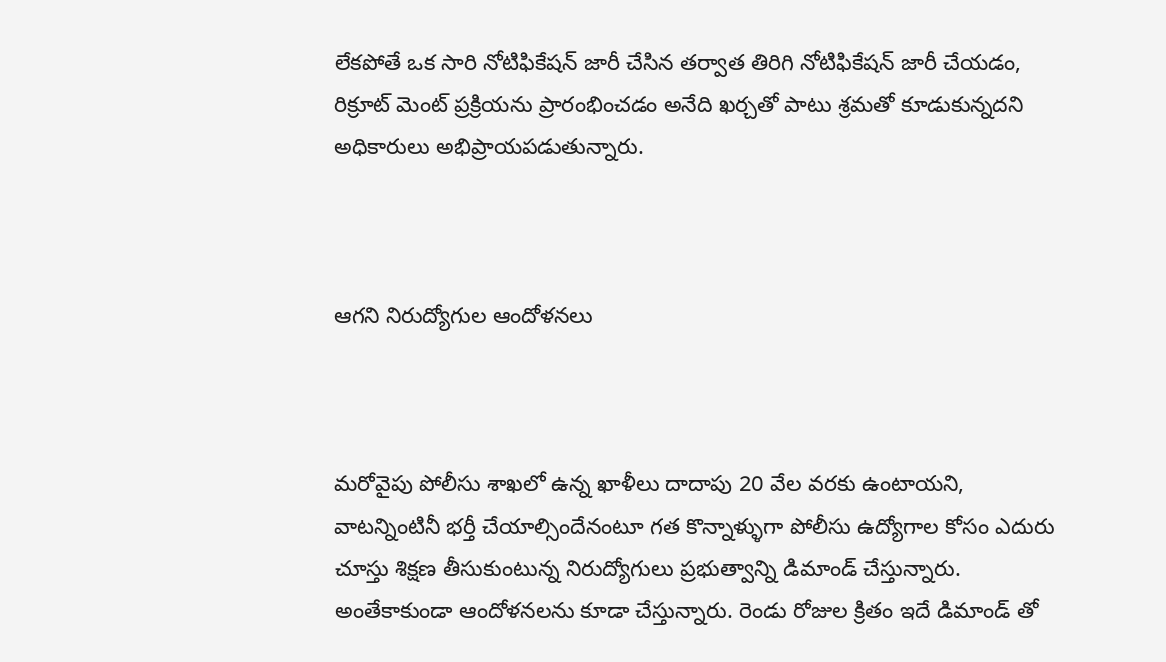లేకపోతే ఒక సారి నోటిఫికేషన్ జారీ చేసిన తర్వాత తిరిగి నోటిఫికేషన్ జారీ చేయడం, రిక్రూట్ మెంట్ ప్రక్రియను ప్రారంభించడం అనేది ఖర్చతో పాటు శ్రమతో కూడుకున్నదని అధికారులు అభిప్రాయపడుతున్నారు.



ఆగని నిరుద్యోగుల ఆందోళనలు



మరోవైపు పోలీసు శాఖలో ఉన్న ఖాళీలు దాదాపు 20 వేల వరకు ఉంటాయని, వాటన్నింటినీ భర్తీ చేయాల్సిందేనంటూ గత కొన్నాళ్ళుగా పోలీసు ఉద్యోగాల కోసం ఎదురు చూస్తు శిక్షణ తీసుకుంటున్న నిరుద్యోగులు ప్రభుత్వాన్ని డిమాండ్ చేస్తున్నారు. అంతేకాకుండా ఆందోళనలను కూడా చేస్తున్నారు. రెండు రోజుల క్రితం ఇదే డిమాండ్ తో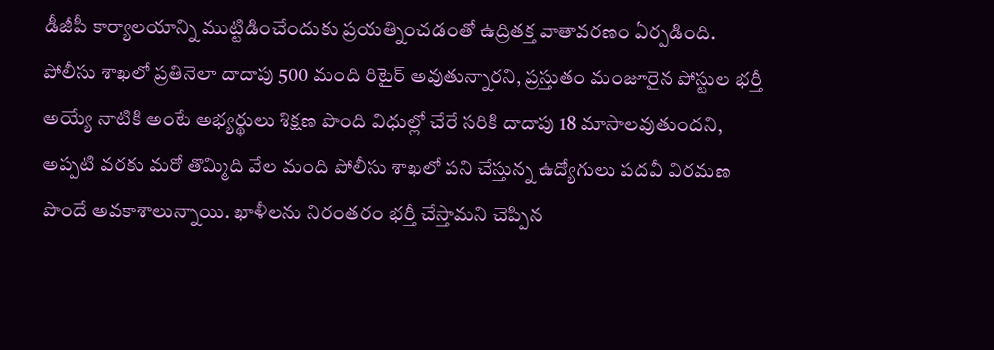డీజీపీ కార్యాలయాన్ని ముట్టిడించేందుకు ప్రయత్నించడంతో ఉద్రితక్త వాతావరణం ఏర్పడింది. పోలీసు శాఖలో ప్రతినెలా దాదాపు 500 మంది రిటైర్ అవుతున్నారని, ప్రస్తుతం మంజూరైన పోస్టుల భర్తీ అయ్యే నాటికి అంటే అభ్యర్థులు శిక్షణ పొంది విధుల్లో చేరే సరికి దాదాపు 18 మాసాలవుతుందని, అప్పటి వరకు మరో తొమ్మిది వేల మంది పోలీసు శాఖలో పని చేస్తున్న ఉద్యోగులు పదవీ విరమణ పొందే అవకాశాలున్నాయి. ఖాళీలను నిరంతరం భర్తీ చేస్తామని చెప్పిన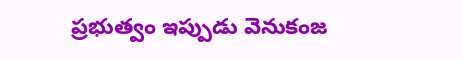ప్రభుత్వం ఇప్పుడు వెనుకంజ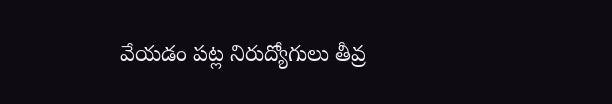వేయడం పట్ల నిరుద్యోగులు తీవ్ర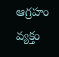ఆగ్రహం వ్యక్తం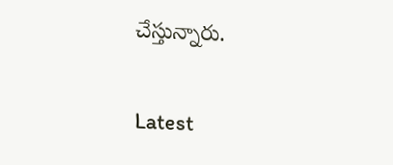చేస్తున్నారు.

Latest